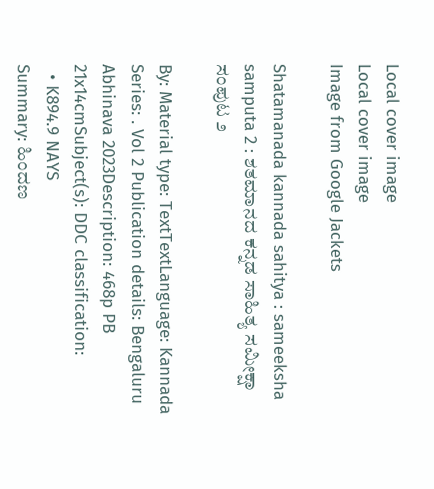Local cover image
Local cover image
Image from Google Jackets

Shatamanada kannada sahitya : sameeksha samputa 2 : ಶತಮಾನದ ಕನ್ನಡ ಸಾಹಿತ್ಯ ಸಮೀಕ್ಷಾ ಸಂಪುಟ ೨

By: Material type: TextTextLanguage: Kannada Series: . Vol 2 Publication details: Bengaluru Abhinava 2023Description: 468p PB 21x14cmSubject(s): DDC classification:
  • K894.9 NAYS
Summary: ಹಿಂದಣ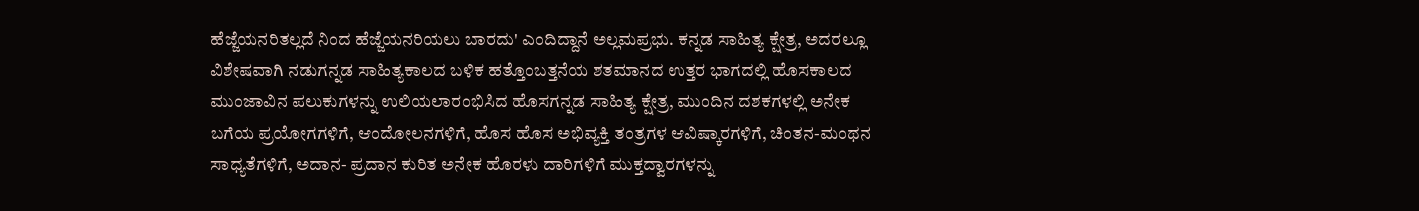ಹೆಜ್ಜೆಯನರಿತಲ್ಲದೆ ನಿಂದ ಹೆಜ್ಜೆಯನರಿಯಲು ಬಾರದು' ಎಂದಿದ್ದಾನೆ ಅಲ್ಲಮಪ್ರಭು. ಕನ್ನಡ ಸಾಹಿತ್ಯ ಕ್ಷೇತ್ರ, ಅದರಲ್ಲೂ ವಿಶೇಷವಾಗಿ ನಡುಗನ್ನಡ ಸಾಹಿತ್ಯಕಾಲದ ಬಳಿಕ ಹತ್ತೊಂಬತ್ತನೆಯ ಶತಮಾನದ ಉತ್ತರ ಭಾಗದಲ್ಲಿ ಹೊಸಕಾಲದ ಮುಂಜಾವಿನ ಪಲುಕುಗಳನ್ನು ಉಲಿಯಲಾರಂಭಿಸಿದ ಹೊಸಗನ್ನಡ ಸಾಹಿತ್ಯ ಕ್ಷೇತ್ರ, ಮುಂದಿನ ದಶಕಗಳಲ್ಲಿ ಅನೇಕ ಬಗೆಯ ಪ್ರಯೋಗಗಳಿಗೆ, ಆಂದೋಲನಗಳಿಗೆ, ಹೊಸ ಹೊಸ ಅಭಿವ್ಯಕ್ತಿ ತಂತ್ರಗಳ ಆವಿಷ್ಕಾರಗಳಿಗೆ, ಚಿಂತನ-ಮಂಥನ ಸಾಧ್ಯತೆಗಳಿಗೆ, ಅದಾನ- ಪ್ರದಾನ ಕುರಿತ ಅನೇಕ ಹೊರಳು ದಾರಿಗಳಿಗೆ ಮುಕ್ತದ್ವಾರಗಳನ್ನು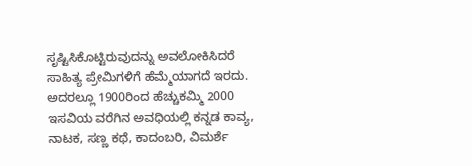ಸೃಷ್ಟಿಸಿಕೊಟ್ಟಿರುವುದನ್ನು ಅವಲೋಕಿಸಿದರೆ ಸಾಹಿತ್ಯ ಪ್ರೇಮಿಗಳಿಗೆ ಹೆಮ್ಮೆಯಾಗದೆ ಇರದು. ಅದರಲ್ಲೂ 1900ರಿಂದ ಹೆಚ್ಚುಕಮ್ಮಿ 2000 ಇಸವಿಯ ವರೆಗಿನ ಅವಧಿಯಲ್ಲಿ ಕನ್ನಡ ಕಾವ್ಯ, ನಾಟಕ, ಸಣ್ಣ ಕಥೆ, ಕಾದಂಬರಿ, ವಿಮರ್ಶೆ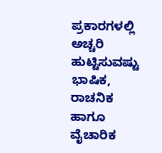ಪ್ರಕಾರಗಳಲ್ಲಿ ಅಚ್ಚರಿ ಹುಟ್ಟಿಸುವಷ್ಟು ಭಾಷಿಕ, ರಾಚನಿಕ ಹಾಗೂ ವೈಚಾರಿಕ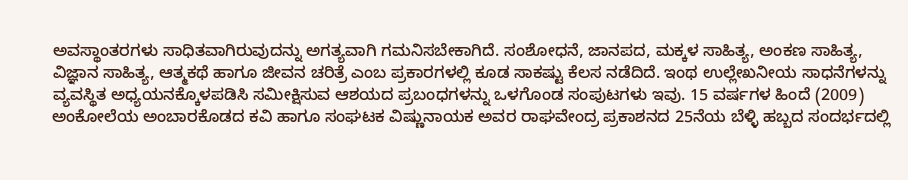ಅವಸ್ಥಾಂತರಗಳು ಸಾಧಿತವಾಗಿರುವುದನ್ನು ಅಗತ್ಯವಾಗಿ ಗಮನಿಸಬೇಕಾಗಿದೆ. ಸಂಶೋಧನೆ, ಜಾನಪದ, ಮಕ್ಕಳ ಸಾಹಿತ್ಯ, ಅಂಕಣ ಸಾಹಿತ್ಯ, ವಿಜ್ಞಾನ ಸಾಹಿತ್ಯ, ಆತ್ಮಕಥೆ ಹಾಗೂ ಜೀವನ ಚರಿತ್ರೆ ಎಂಬ ಪ್ರಕಾರಗಳಲ್ಲಿ ಕೂಡ ಸಾಕಷ್ಟು ಕೆಲಸ ನಡೆದಿದೆ. ಇಂಥ ಉಲ್ಲೇಖನೀಯ ಸಾಧನೆಗಳನ್ನು ವ್ಯವಸ್ಥಿತ ಅಧ್ಯಯನಕ್ಕೊಳಪಡಿಸಿ ಸಮೀಕ್ಷಿಸುವ ಆಶಯದ ಪ್ರಬಂಧಗಳನ್ನು ಒಳಗೊಂಡ ಸಂಪುಟಗಳು ಇವು. 15 ವರ್ಷಗಳ ಹಿಂದೆ (2009) ಅಂಕೋಲೆಯ ಅಂಬಾರಕೊಡದ ಕವಿ ಹಾಗೂ ಸಂಘಟಕ ವಿಷ್ಣುನಾಯಕ ಅವರ ರಾಘವೇಂದ್ರ ಪ್ರಕಾಶನದ 25ನೆಯ ಬೆಳ್ಳಿ ಹಬ್ಬದ ಸಂದರ್ಭದಲ್ಲಿ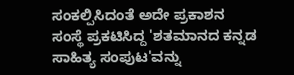ಸಂಕಲ್ಪಿಸಿದಂತೆ ಅದೇ ಪ್ರಕಾಶನ ಸಂಸ್ಥೆ ಪ್ರಕಟಿಸಿದ್ದ 'ಶತಮಾನದ ಕನ್ನಡ ಸಾಹಿತ್ಯ ಸಂಪುಟ'ವನ್ನು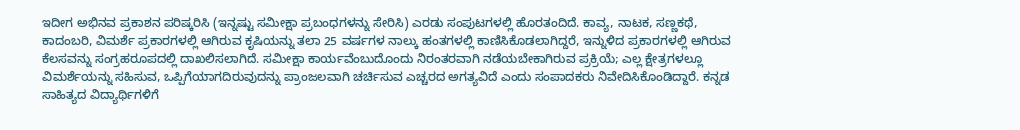ಇದೀಗ ಅಭಿನವ ಪ್ರಕಾಶನ ಪರಿಷ್ಕರಿಸಿ (ಇನ್ನಷ್ಟು ಸಮೀಕ್ಷಾ ಪ್ರಬಂಧಗಳನ್ನು ಸೇರಿಸಿ) ಎರಡು ಸಂಪುಟಗಳಲ್ಲಿ ಹೊರತಂದಿದೆ. ಕಾವ್ಯ, ನಾಟಕ, ಸಣ್ಣಕಥೆ, ಕಾದಂಬರಿ, ವಿಮರ್ಶೆ ಪ್ರಕಾರಗಳಲ್ಲಿ ಆಗಿರುವ ಕೃಷಿಯನ್ನು ತಲಾ 25 ವರ್ಷಗಳ ನಾಲ್ಕು ಹಂತಗಳಲ್ಲಿ ಕಾಣಿಸಿಕೊಡಲಾಗಿದ್ದರೆ, ಇನ್ನುಳಿದ ಪ್ರಕಾರಗಳಲ್ಲಿ ಆಗಿರುವ ಕೆಲಸವನ್ನು ಸಂಗ್ರಹರೂಪದಲ್ಲಿ ದಾಖಲಿಸಲಾಗಿದೆ. ಸಮೀಕ್ಷಾ ಕಾರ್ಯವೆಂಬುದೊಂದು ನಿರಂತರವಾಗಿ ನಡೆಯಬೇಕಾಗಿರುವ ಪ್ರಕ್ರಿಯೆ; ಎಲ್ಲ ಕ್ಷೇತ್ರಗಳಲ್ಲೂ ವಿಮರ್ಶೆಯನ್ನು ಸಹಿಸುವ, ಒಪ್ಪಿಗೆಯಾಗದಿರುವುದನ್ನು ಪ್ರಾಂಜಲವಾಗಿ ಚರ್ಚಿಸುವ ಎಚ್ಚರದ ಅಗತ್ಯವಿದೆ ಎಂದು ಸಂಪಾದಕರು ನಿವೇದಿಸಿಕೊಂಡಿದ್ದಾರೆ. ಕನ್ನಡ ಸಾಹಿತ್ಯದ ವಿದ್ಯಾರ್ಥಿಗಳಿಗೆ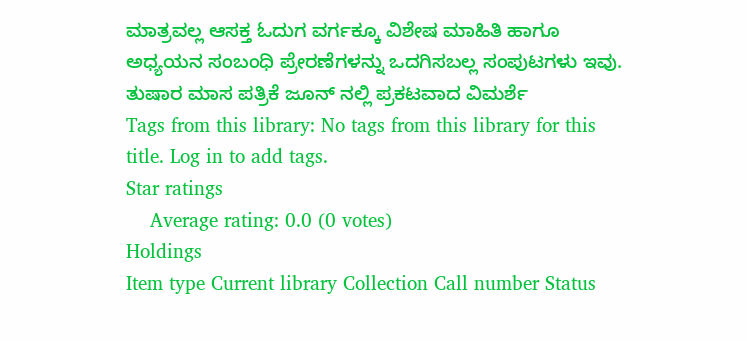ಮಾತ್ರವಲ್ಲ ಆಸಕ್ತ ಓದುಗ ವರ್ಗಕ್ಕೂ ವಿಶೇಷ ಮಾಹಿತಿ ಹಾಗೂ ಅಧ್ಯಯನ ಸಂಬಂಧಿ ಪ್ರೇರಣೆಗಳನ್ನು ಒದಗಿಸಬಲ್ಲ ಸಂಪುಟಗಳು ಇವು. ತುಷಾರ ಮಾಸ ಪತ್ರಿಕೆ ಜೂನ್ ನಲ್ಲಿ ಪ್ರಕಟವಾದ ವಿಮರ್ಶೆ
Tags from this library: No tags from this library for this title. Log in to add tags.
Star ratings
    Average rating: 0.0 (0 votes)
Holdings
Item type Current library Collection Call number Status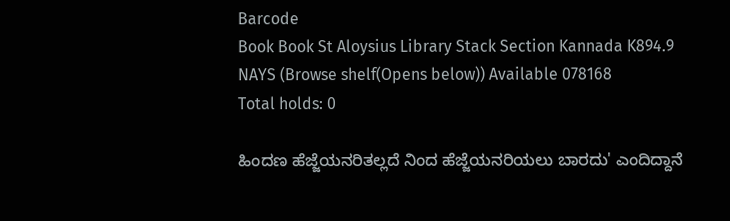Barcode
Book Book St Aloysius Library Stack Section Kannada K894.9 NAYS (Browse shelf(Opens below)) Available 078168
Total holds: 0

ಹಿಂದಣ ಹೆಜ್ಜೆಯನರಿತಲ್ಲದೆ ನಿಂದ ಹೆಜ್ಜೆಯನರಿಯಲು ಬಾರದು' ಎಂದಿದ್ದಾನೆ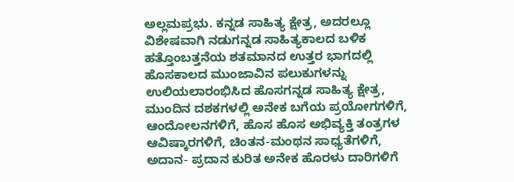ಅಲ್ಲಮಪ್ರಭು. ಕನ್ನಡ ಸಾಹಿತ್ಯ ಕ್ಷೇತ್ರ, ಅದರಲ್ಲೂ ವಿಶೇಷವಾಗಿ ನಡುಗನ್ನಡ ಸಾಹಿತ್ಯಕಾಲದ ಬಳಿಕ ಹತ್ತೊಂಬತ್ತನೆಯ ಶತಮಾನದ ಉತ್ತರ ಭಾಗದಲ್ಲಿ ಹೊಸಕಾಲದ ಮುಂಜಾವಿನ ಪಲುಕುಗಳನ್ನು ಉಲಿಯಲಾರಂಭಿಸಿದ ಹೊಸಗನ್ನಡ ಸಾಹಿತ್ಯ ಕ್ಷೇತ್ರ, ಮುಂದಿನ ದಶಕಗಳಲ್ಲಿ ಅನೇಕ ಬಗೆಯ ಪ್ರಯೋಗಗಳಿಗೆ, ಆಂದೋಲನಗಳಿಗೆ, ಹೊಸ ಹೊಸ ಅಭಿವ್ಯಕ್ತಿ ತಂತ್ರಗಳ ಆವಿಷ್ಕಾರಗಳಿಗೆ, ಚಿಂತನ-ಮಂಥನ ಸಾಧ್ಯತೆಗಳಿಗೆ, ಅದಾನ- ಪ್ರದಾನ ಕುರಿತ ಅನೇಕ ಹೊರಳು ದಾರಿಗಳಿಗೆ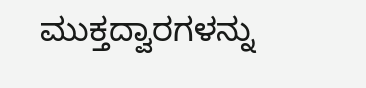ಮುಕ್ತದ್ವಾರಗಳನ್ನು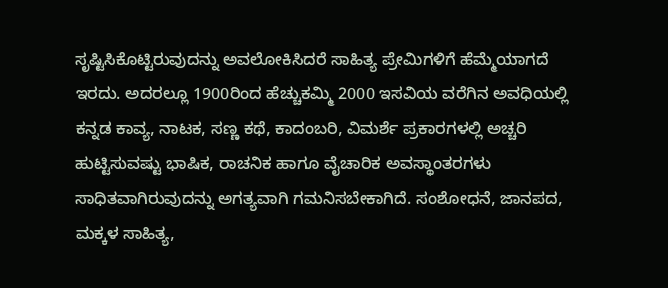ಸೃಷ್ಟಿಸಿಕೊಟ್ಟಿರುವುದನ್ನು ಅವಲೋಕಿಸಿದರೆ ಸಾಹಿತ್ಯ ಪ್ರೇಮಿಗಳಿಗೆ ಹೆಮ್ಮೆಯಾಗದೆ ಇರದು. ಅದರಲ್ಲೂ 1900ರಿಂದ ಹೆಚ್ಚುಕಮ್ಮಿ 2000 ಇಸವಿಯ ವರೆಗಿನ ಅವಧಿಯಲ್ಲಿ ಕನ್ನಡ ಕಾವ್ಯ, ನಾಟಕ, ಸಣ್ಣ ಕಥೆ, ಕಾದಂಬರಿ, ವಿಮರ್ಶೆ ಪ್ರಕಾರಗಳಲ್ಲಿ ಅಚ್ಚರಿ ಹುಟ್ಟಿಸುವಷ್ಟು ಭಾಷಿಕ, ರಾಚನಿಕ ಹಾಗೂ ವೈಚಾರಿಕ ಅವಸ್ಥಾಂತರಗಳು ಸಾಧಿತವಾಗಿರುವುದನ್ನು ಅಗತ್ಯವಾಗಿ ಗಮನಿಸಬೇಕಾಗಿದೆ. ಸಂಶೋಧನೆ, ಜಾನಪದ, ಮಕ್ಕಳ ಸಾಹಿತ್ಯ,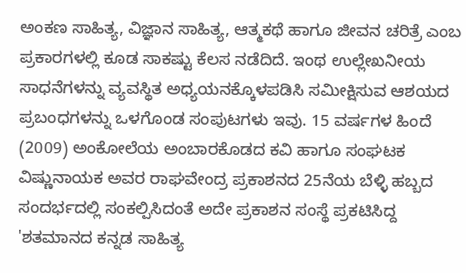ಅಂಕಣ ಸಾಹಿತ್ಯ, ವಿಜ್ಞಾನ ಸಾಹಿತ್ಯ, ಆತ್ಮಕಥೆ ಹಾಗೂ ಜೀವನ ಚರಿತ್ರೆ ಎಂಬ ಪ್ರಕಾರಗಳಲ್ಲಿ ಕೂಡ ಸಾಕಷ್ಟು ಕೆಲಸ ನಡೆದಿದೆ. ಇಂಥ ಉಲ್ಲೇಖನೀಯ ಸಾಧನೆಗಳನ್ನು ವ್ಯವಸ್ಥಿತ ಅಧ್ಯಯನಕ್ಕೊಳಪಡಿಸಿ ಸಮೀಕ್ಷಿಸುವ ಆಶಯದ ಪ್ರಬಂಧಗಳನ್ನು ಒಳಗೊಂಡ ಸಂಪುಟಗಳು ಇವು. 15 ವರ್ಷಗಳ ಹಿಂದೆ (2009) ಅಂಕೋಲೆಯ ಅಂಬಾರಕೊಡದ ಕವಿ ಹಾಗೂ ಸಂಘಟಕ ವಿಷ್ಣುನಾಯಕ ಅವರ ರಾಘವೇಂದ್ರ ಪ್ರಕಾಶನದ 25ನೆಯ ಬೆಳ್ಳಿ ಹಬ್ಬದ ಸಂದರ್ಭದಲ್ಲಿ ಸಂಕಲ್ಪಿಸಿದಂತೆ ಅದೇ ಪ್ರಕಾಶನ ಸಂಸ್ಥೆ ಪ್ರಕಟಿಸಿದ್ದ 'ಶತಮಾನದ ಕನ್ನಡ ಸಾಹಿತ್ಯ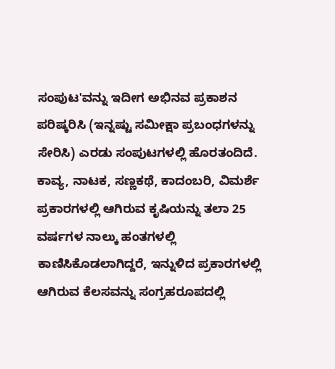ಸಂಪುಟ'ವನ್ನು ಇದೀಗ ಅಭಿನವ ಪ್ರಕಾಶನ ಪರಿಷ್ಕರಿಸಿ (ಇನ್ನಷ್ಟು ಸಮೀಕ್ಷಾ ಪ್ರಬಂಧಗಳನ್ನು ಸೇರಿಸಿ) ಎರಡು ಸಂಪುಟಗಳಲ್ಲಿ ಹೊರತಂದಿದೆ. ಕಾವ್ಯ, ನಾಟಕ, ಸಣ್ಣಕಥೆ, ಕಾದಂಬರಿ, ವಿಮರ್ಶೆ ಪ್ರಕಾರಗಳಲ್ಲಿ ಆಗಿರುವ ಕೃಷಿಯನ್ನು ತಲಾ 25 ವರ್ಷಗಳ ನಾಲ್ಕು ಹಂತಗಳಲ್ಲಿ ಕಾಣಿಸಿಕೊಡಲಾಗಿದ್ದರೆ, ಇನ್ನುಳಿದ ಪ್ರಕಾರಗಳಲ್ಲಿ ಆಗಿರುವ ಕೆಲಸವನ್ನು ಸಂಗ್ರಹರೂಪದಲ್ಲಿ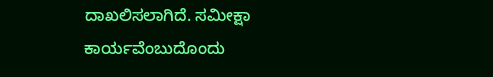ದಾಖಲಿಸಲಾಗಿದೆ. ಸಮೀಕ್ಷಾ ಕಾರ್ಯವೆಂಬುದೊಂದು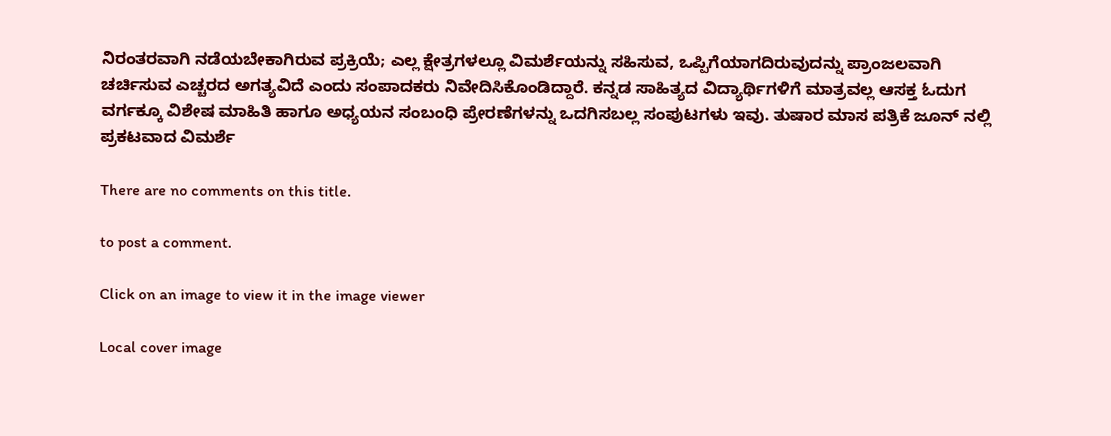ನಿರಂತರವಾಗಿ ನಡೆಯಬೇಕಾಗಿರುವ ಪ್ರಕ್ರಿಯೆ; ಎಲ್ಲ ಕ್ಷೇತ್ರಗಳಲ್ಲೂ ವಿಮರ್ಶೆಯನ್ನು ಸಹಿಸುವ, ಒಪ್ಪಿಗೆಯಾಗದಿರುವುದನ್ನು ಪ್ರಾಂಜಲವಾಗಿ ಚರ್ಚಿಸುವ ಎಚ್ಚರದ ಅಗತ್ಯವಿದೆ ಎಂದು ಸಂಪಾದಕರು ನಿವೇದಿಸಿಕೊಂಡಿದ್ದಾರೆ. ಕನ್ನಡ ಸಾಹಿತ್ಯದ ವಿದ್ಯಾರ್ಥಿಗಳಿಗೆ ಮಾತ್ರವಲ್ಲ ಆಸಕ್ತ ಓದುಗ ವರ್ಗಕ್ಕೂ ವಿಶೇಷ ಮಾಹಿತಿ ಹಾಗೂ ಅಧ್ಯಯನ ಸಂಬಂಧಿ ಪ್ರೇರಣೆಗಳನ್ನು ಒದಗಿಸಬಲ್ಲ ಸಂಪುಟಗಳು ಇವು. ತುಷಾರ ಮಾಸ ಪತ್ರಿಕೆ ಜೂನ್ ನಲ್ಲಿ ಪ್ರಕಟವಾದ ವಿಮರ್ಶೆ

There are no comments on this title.

to post a comment.

Click on an image to view it in the image viewer

Local cover image